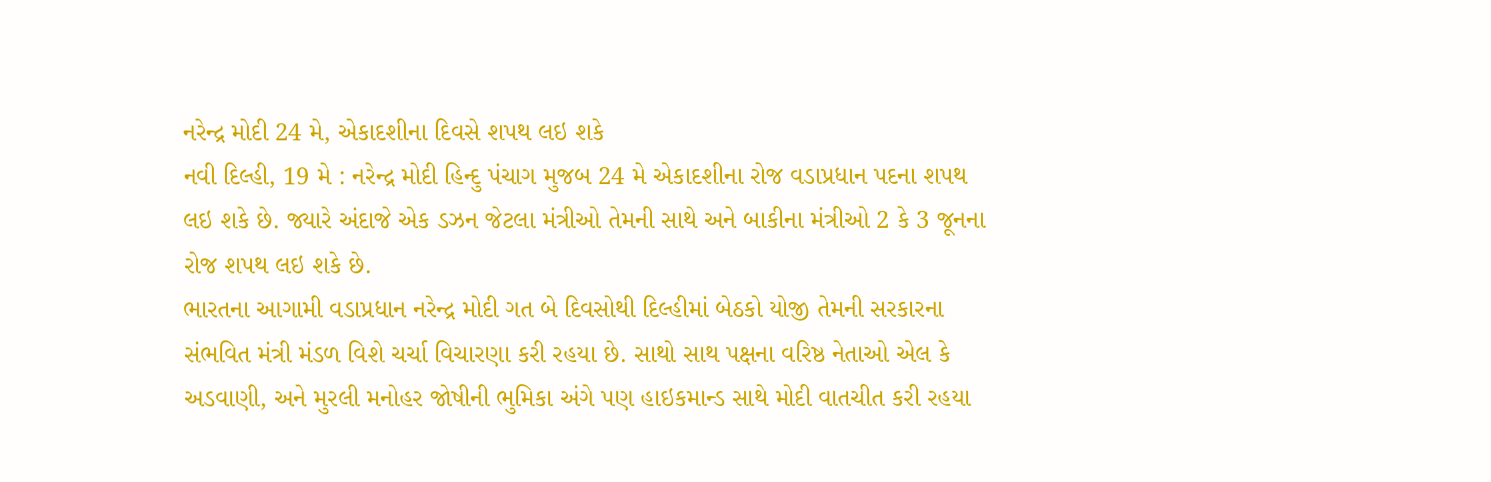નરેન્દ્ર મોદી 24 મે, એકાદશીના દિવસે શપથ લઇ શકે
નવી દિલ્હી, 19 મે : નરેન્દ્ર મોદી હિન્દુ પંચાગ મુજબ 24 મે એકાદશીના રોજ વડાપ્રધાન પદના શપથ લઇ શકે છે. જ્યારે અંદાજે એક ડઝન જેટલા મંત્રીઓ તેમની સાથે અને બાકીના મંત્રીઓ 2 કે 3 જૂનના રોજ શપથ લઇ શકે છે.
ભારતના આગામી વડાપ્રધાન નરેન્દ્ર મોદી ગત બે દિવસોથી દિલ્હીમાં બેઠકો યોજી તેમની સરકારના સંભવિત મંત્રી મંડળ વિશે ચર્ચા વિચારણા કરી રહયા છે. સાથો સાથ પક્ષના વરિષ્ઠ નેતાઓ એલ કે અડવાણી, અને મુરલી મનોહર જોષીની ભુમિકા અંગે પણ હાઇકમાન્ડ સાથે મોદી વાતચીત કરી રહયા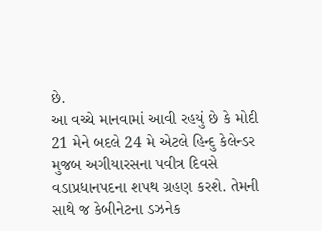છે.
આ વચ્ચે માનવામાં આવી રહયું છે કે મોદી 21 મેને બદલે 24 મે એટલે હિન્દુ કેલેન્ડર મુજબ અગીયારસના પવીત્ર દિવસે વડાપ્રધાનપદના શપથ ગ્રહણ કરશે. તેમની સાથે જ કેબીનેટના ડઝનેક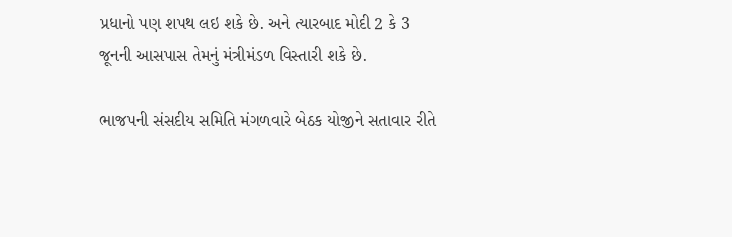પ્રધાનો પણ શપથ લઇ શકે છે. અને ત્યારબાદ મોદી 2 કે 3 જૂનની આસપાસ તેમનું મંત્રીમંડળ વિસ્તારી શકે છે.

ભાજપની સંસદીય સમિતિ મંગળવારે બેઠક યોજીને સતાવાર રીતે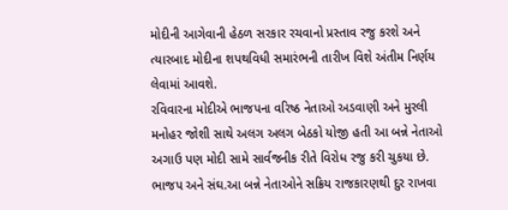મોદીની આગેવાની હેઠળ સરકાર રચવાનો પ્રસ્તાવ રજુ કરશે અને ત્યારબાદ મોદીના શપથવિધી સમારંભની તારીખ વિશે અંતીમ નિર્ણય લેવામાં આવશે.
રવિવારના મોદીએ ભાજપના વરિષ્ઠ નેતાઓ અડવાણી અને મુરલી મનોહર જોશી સાથે અલગ અલગ બેઠકો યોજી હતી આ બન્ને નેતાઓ અગાઉ પણ મોદી સામે સાર્વજનીક રીતે વિરોધ રજુ કરી ચુકયા છે. ભાજપ અને સંઘ.આ બન્ને નેતાઓને સક્રિય રાજકારણથી દુર રાખવા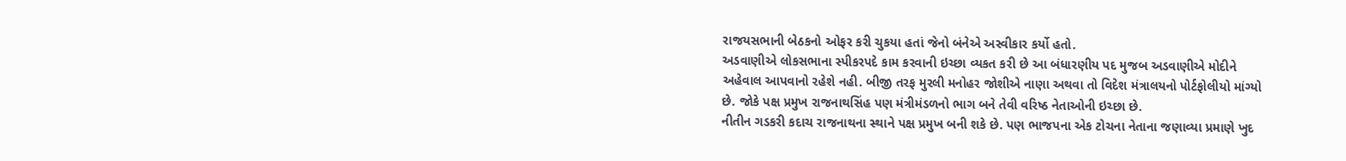રાજયસભાની બેઠકનો ઓફર કરી ચુકયા હતાં જેનો બંનેએ અસ્વીકાર કર્યો હતો.
અડવાણીએ લોકસભાના સ્પીકરપદે કામ કરવાની ઇચ્છા વ્યકત કરી છે આ બંધારણીય પદ મુજબ અડવાણીએ મોદીને અહેવાલ આપવાનો રહેશે નહી. બીજી તરફ મુરલી મનોહર જોશીએ નાણા અથવા તો વિદેશ મંત્રાલયનો પોર્ટફોલીયો માંગ્યો છે. જોકે પક્ષ પ્રમુખ રાજનાથસિંહ પણ મંત્રીમંડળનો ભાગ બને તેવી વરિષ્ઠ નેતાઓની ઇચ્છા છે.
નીતીન ગડકરી કદાચ રાજનાથના સ્થાને પક્ષ પ્રમુખ બની શકે છે. પણ ભાજપના એક ટોચના નેતાના જણાવ્યા પ્રમાણે ખુદ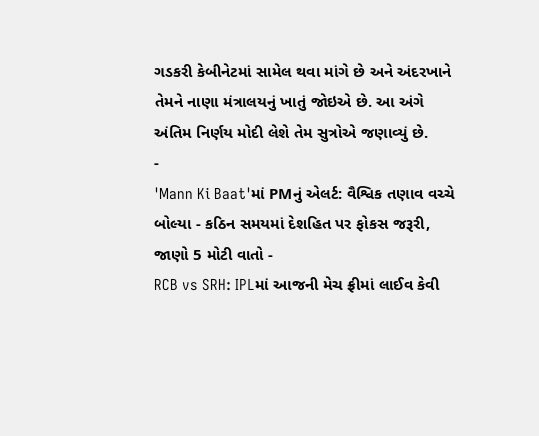ગડકરી કેબીનેટમાં સામેલ થવા માંગે છે અને અંદરખાને તેમને નાણા મંત્રાલયનું ખાતું જોઇએ છે. આ અંગે અંતિમ નિર્ણય મોદી લેશે તેમ સુત્રોએ જણાવ્યું છે.
-
'Mann Ki Baat'માં PMનું એલર્ટ: વૈશ્વિક તણાવ વચ્ચે બોલ્યા - કઠિન સમયમાં દેશહિત પર ફોકસ જરૂરી, જાણો 5 મોટી વાતો -
RCB vs SRH: IPLમાં આજની મેચ ફ્રીમાં લાઈવ કેવી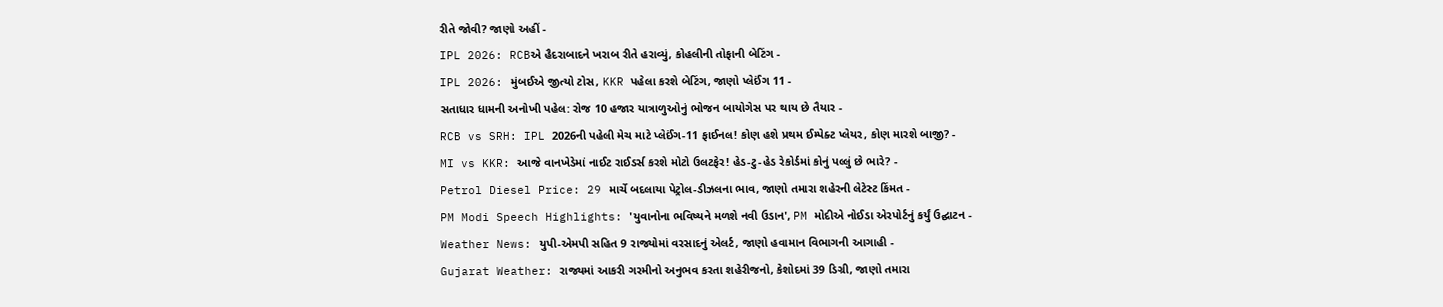રીતે જોવી? જાણો અહીં -
IPL 2026: RCBએ હૈદરાબાદને ખરાબ રીતે હરાવ્યું, કોહલીની તોફાની બેટિંગ -
IPL 2026: મુંબઈએ જીત્યો ટોસ, KKR પહેલા કરશે બેટિંગ, જાણો પ્લેઈંગ 11 -
સતાધાર ધામની અનોખી પહેલ: રોજ 10 હજાર યાત્રાળુઓનું ભોજન બાયોગેસ પર થાય છે તૈયાર -
RCB vs SRH: IPL 2026ની પહેલી મેચ માટે પ્લેઈંગ-11 ફાઈનલ! કોણ હશે પ્રથમ ઈમ્પેક્ટ પ્લેયર, કોણ મારશે બાજી? -
MI vs KKR: આજે વાનખેડેમાં નાઈટ રાઈડર્સ કરશે મોટો ઉલટફેર! હેડ-ટુ-હેડ રેકોર્ડમાં કોનું પલ્લું છે ભારે? -
Petrol Diesel Price: 29 માર્ચે બદલાયા પેટ્રોલ-ડીઝલના ભાવ, જાણો તમારા શહેરની લેટેસ્ટ કિંમત -
PM Modi Speech Highlights: 'યુવાનોના ભવિષ્યને મળશે નવી ઉડાન', PM મોદીએ નોઈડા એરપોર્ટનું કર્યું ઉદ્ઘાટન -
Weather News: યુપી-એમપી સહિત 9 રાજ્યોમાં વરસાદનું એલર્ટ, જાણો હવામાન વિભાગની આગાહી -
Gujarat Weather: રાજ્યમાં આકરી ગરમીનો અનુભવ કરતા શહેરીજનો, કેશોદમાં 39 ડિગ્રી, જાણો તમારા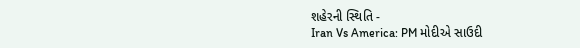શહેરની સ્થિતિ -
Iran Vs America: PM મોદીએ સાઉદી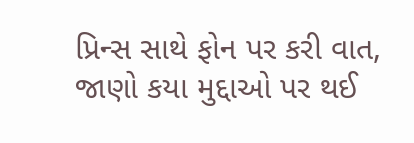પ્રિન્સ સાથે ફોન પર કરી વાત, જાણો કયા મુદ્દાઓ પર થઈ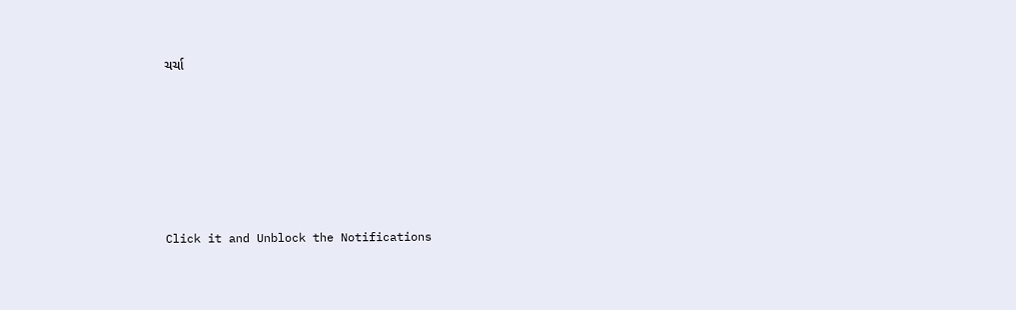ચર્ચા






Click it and Unblock the Notifications